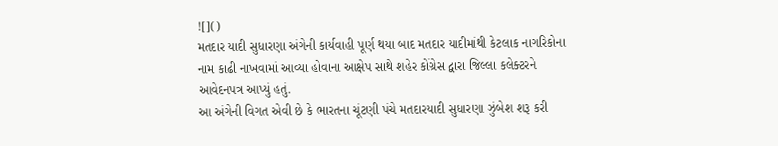![]()
મતદાર યાદી સુધારણા અંગેની કાર્યવાહી પૂર્ણ થયા બાદ મતદાર યાદીમાંથી કેટલાક નાગરિકોના નામ કાઢી નાખવામાં આવ્યા હોવાના આક્ષેપ સાથે શહેર કોંગ્રેસ દ્વારા જિલ્લા કલેક્ટરને આવેદનપત્ર આપ્યું હતું.
આ અંગેની વિગત એવી છે કે ભારતના ચૂંટણી પંચે મતદારયાદી સુધારણા ઝુંબેશ શરૂ કરી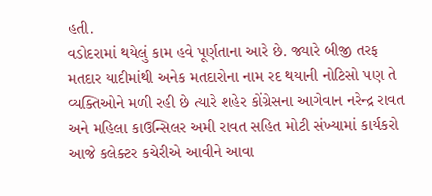હતી.
વડોદરામાં થયેલું કામ હવે પૂર્ણતાના આરે છે. જ્યારે બીજી તરફ મતદાર યાદીમાંથી અનેક મતદારોના નામ રદ થયાની નોટિસો પણ તે વ્યક્તિઓને મળી રહી છે ત્યારે શહેર કોંગ્રેસના આગેવાન નરેન્દ્ર રાવત અને મહિલા કાઉન્સિલર અમી રાવત સહિત મોટી સંખ્યામાં કાર્યકરો આજે કલેક્ટર કચેરીએ આવીને આવા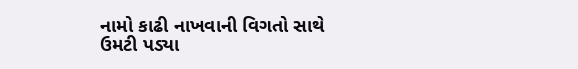નામો કાઢી નાખવાની વિગતો સાથે ઉમટી પડ્યા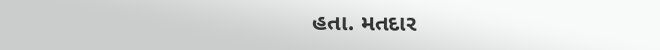હતા. મતદાર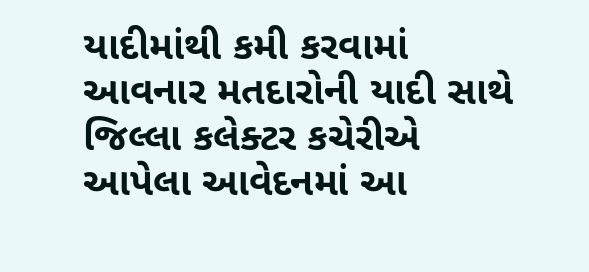યાદીમાંથી કમી કરવામાં આવનાર મતદારોની યાદી સાથે જિલ્લા કલેક્ટર કચેરીએ આપેલા આવેદનમાં આ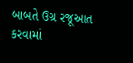બાબતે ઉગ્ર રજૂઆત કરવામાં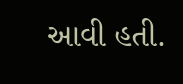આવી હતી.